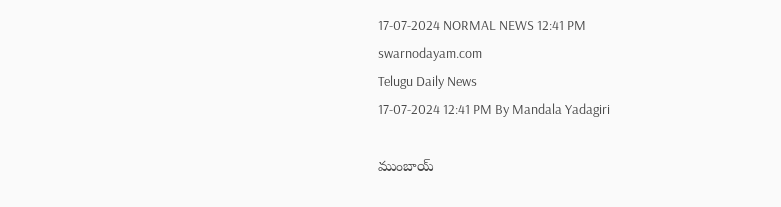17-07-2024 NORMAL NEWS 12:41 PM
swarnodayam.com
Telugu Daily News
17-07-2024 12:41 PM By Mandala Yadagiri

ముంబాయ్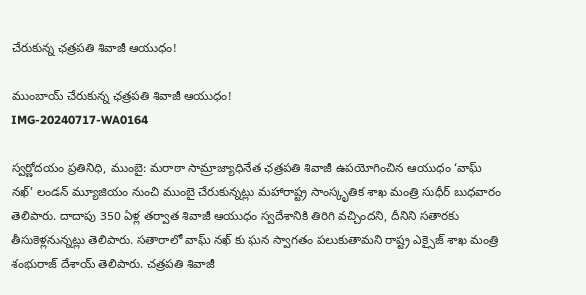చేరుకున్న ఛత్రపతి శివాజీ ఆయుధం!

ముంబాయ్ చేరుకున్న ఛత్రపతి శివాజీ ఆయుధం!
IMG-20240717-WA0164

స్వర్ణోదయం ప్రతినిధి, ముంబై: మరాఠా సామ్రాజ్యాధినేత ఛత్రపతి శివాజీ ఉపయోగించిన ఆయుధం ‘వాఘ్ నఖ్’ లండన్ మ్యూజియం నుంచి ముంబై చేరుకున్నట్లు మహారాష్ట్ర సాంస్కృతిక శాఖ మంత్రి సుధీర్ బుధవారం తెలిపారు. దాదాపు 350 ఏళ్ల తర్వాత శివాజీ ఆయుధం స్వదేశానికి తిరిగి వచ్చిందని, దీనిని సతారకు తీసుకెళ్లనున్నట్లు తెలిపారు. సతారాలో వాఘ్ నఖ్ కు ఘన స్వాగతం పలుకుతామని రాష్ట్ర ఎక్సైజ్ శాఖ మంత్రి శంభురాజ్ దేశాయ్ తెలిపారు. చత్రపతి శివాజీ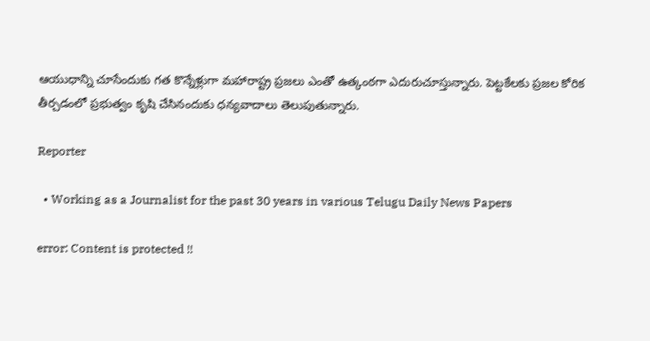ఆయుధాన్ని చూసేందుకు గత కొన్నేళ్లుగా మహారాష్ట్ర ప్రజలు ఎంతో ఉత్కంఠగా ఎదురుచూస్తున్నారు. పెట్టకేలకు ప్రజల కోరిక తీర్చడంలో ప్రభుత్వం కృషి చేసినందుకు ధన్యవాదాలు తెలుపుతున్నారు.

Reporter

  • Working as a Journalist for the past 30 years in various Telugu Daily News Papers

error: Content is protected !!